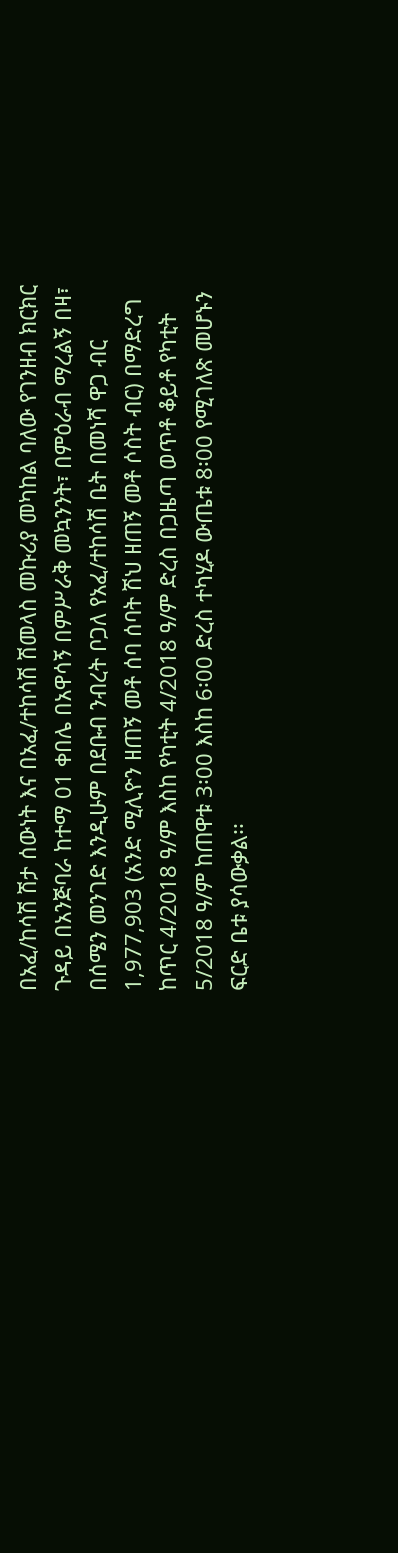በአፈ/ከሳሽ ሽታ ሰውነት እና በአፈ/ተከሳሽ ሽመላስ መኩሪያ መካከል ባለው የገንዘብ ክርክር ጉዳይ በአንጅባራ ከተማ 01 ቀበሌ በአዋሳኝ በምሥራቅ መኳንንት፣ በምዕራብ ማረልኝ በዛ፣ በሰሜን መንገድ እንዲሁም በደቡብ ንብረት ቦጋለ የአፈ/ተከሳሽ ቤት በመነሻ ዋጋ ብር 1,977,903 (አንድ ሚሊዮን ዘጠኝ መቶ ሰባ ሰባት ሽህ ዘጠኝ መቶ ሶስት ብር) በማድረግ ከጥር 4/2018 ዓ/ም እስከ የካቲት 4/2018 ዓ/ም ድረስ በጋዜጣ ወጥቶ ቆይቶ የካቲት 5/2018 ዓ/ም ከጠዋቱ 3፡00 እስከ 6፡00 ድረስ ተካሂዶ ውጤቱ 8፡00 የሚገለጽ መሆኑን ፍርድ ቤቱ ያሳውቃል፡፡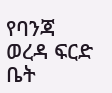የባንጃ ወረዳ ፍርድ ቤት